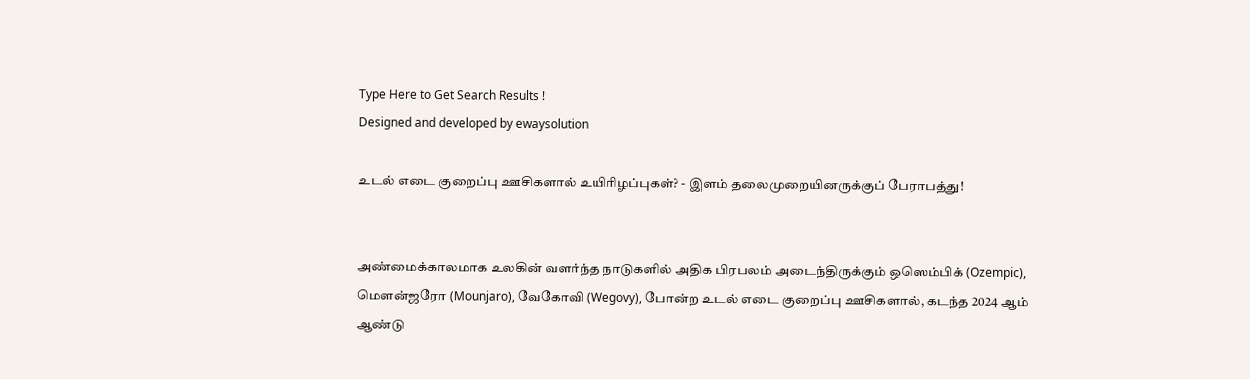Type Here to Get Search Results !
Designed and developed by ewaysolution

உடல் எடை குறைப்பு ஊசிகளால் உயிரிழப்புகள்? - இளம் தலைமுறையினருக்குப் பேராபத்து!


அண்மைக்காலமாக உலகின் வளர்ந்த நாடுகளில் அதிக பிரபலம் அடைந்திருக்கும் ஒஸெம்பிக் (Ozempic), மௌன்ஜரோ (Mounjaro), வேகோவி (Wegovy), போன்ற உடல் எடை குறைப்பு ஊசிகளால், கடந்த 2024 ஆம் ஆண்டு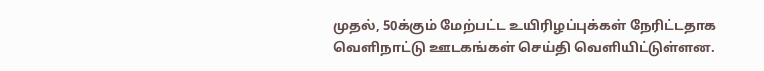முதல், 50க்கும் மேற்பட்ட உயிரிழப்புக்கள் நேரிட்டதாக வெளிநாட்டு ஊடகங்கள் செய்தி வெளியிட்டுள்ளன.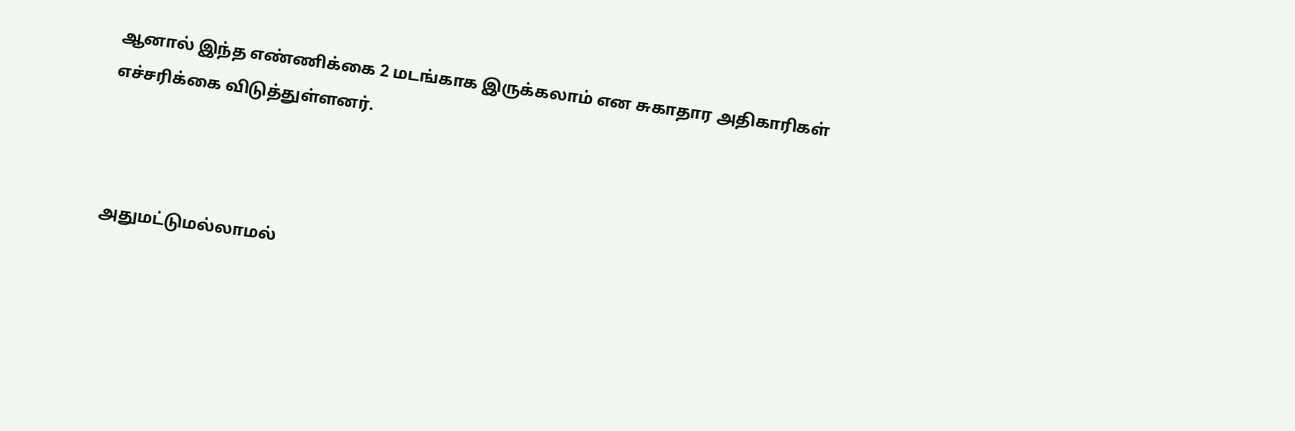ஆனால் இந்த எண்ணிக்கை 2 மடங்காக இருக்கலாம் என சுகாதார அதிகாரிகள் எச்சரிக்கை விடுத்துள்ளனர்.



அதுமட்டுமல்லாமல்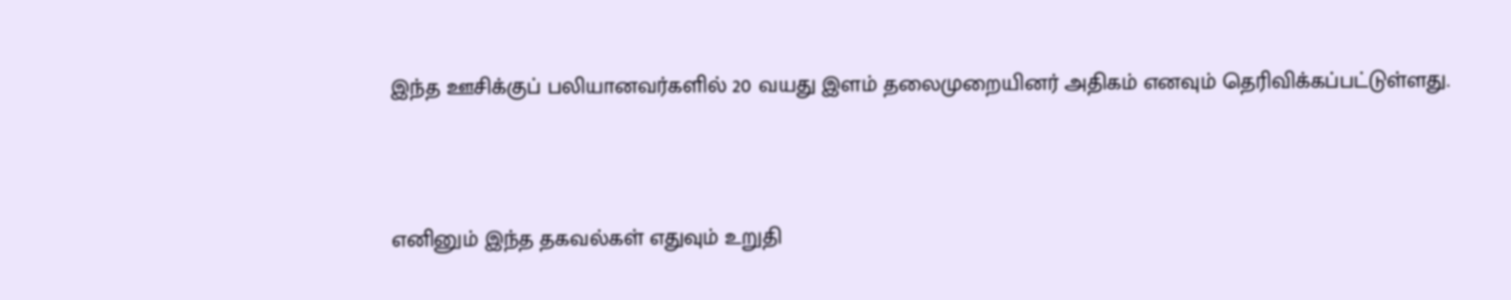இந்த ஊசிக்குப் பலியானவர்களில் 20 வயது இளம் தலைமுறையினர் அதிகம் எனவும் தெரிவிக்கப்பட்டுள்ளது.



எனினும் இந்த தகவல்கள் எதுவும் உறுதி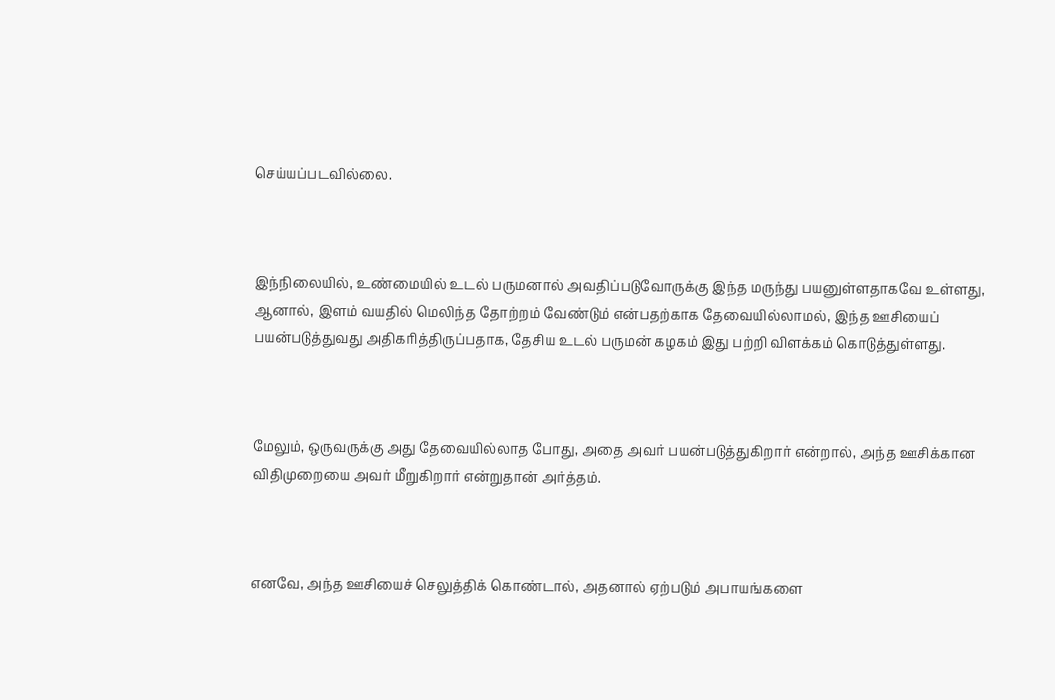செய்யப்படவில்லை.



இந்நிலையில், உண்மையில் உடல் பருமனால் அவதிப்படுவோருக்கு இந்த மருந்து பயனுள்ளதாகவே உள்ளது, ஆனால், இளம் வயதில் மெலிந்த தோற்றம் வேண்டும் என்பதற்காக தேவையில்லாமல், இந்த ஊசியைப் பயன்படுத்துவது அதிகரித்திருப்பதாக, தேசிய உடல் பருமன் கழகம் இது பற்றி விளக்கம் கொடுத்துள்ளது.



மேலும், ஒருவருக்கு அது தேவையில்லாத போது, அதை அவர் பயன்படுத்துகிறார் என்றால், அந்த ஊசிக்கான விதிமுறையை அவர் மீறுகிறார் என்றுதான் அர்த்தம்.



எனவே, அந்த ஊசியைச் செலுத்திக் கொண்டால், அதனால் ஏற்படும் அபாயங்களை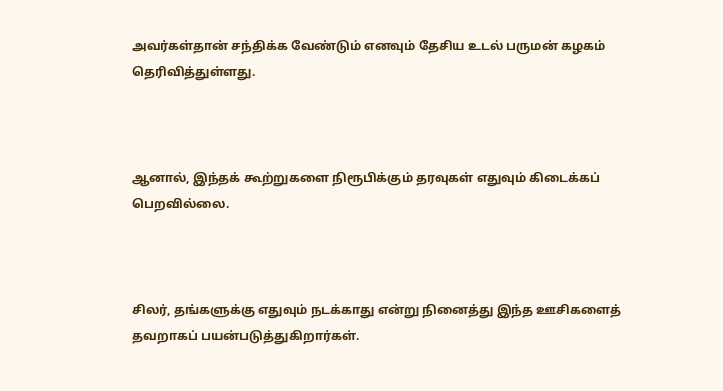அவர்கள்தான் சந்திக்க வேண்டும் எனவும் தேசிய உடல் பருமன் கழகம் தெரிவித்துள்ளது.



ஆனால், இந்தக் கூற்றுகளை நிரூபிக்கும் தரவுகள் எதுவும் கிடைக்கப் பெறவில்லை.



சிலர், தங்களுக்கு எதுவும் நடக்காது என்று நினைத்து இந்த ஊசிகளைத் தவறாகப் பயன்படுத்துகிறார்கள்.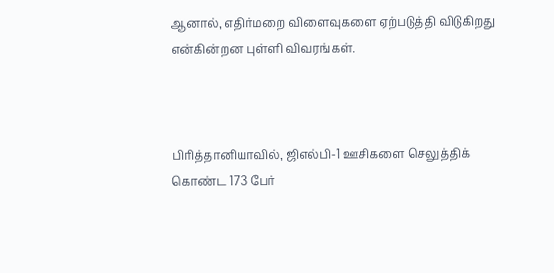ஆனால், எதிர்மறை விளைவுகளை ஏற்படுத்தி விடுகிறது என்கின்றன புள்ளி விவரங்கள்.



பிரித்தானியாவில், ஜிஎல்பி-1 ஊசிகளை செலுத்திக் கொண்ட 173 பேர்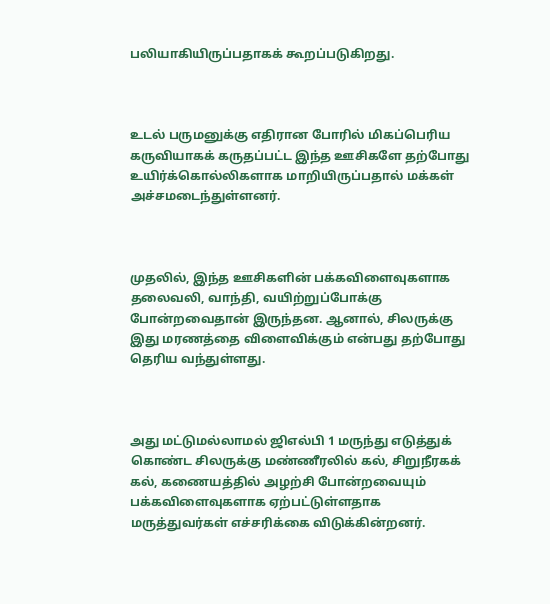பலியாகியிருப்பதாகக் கூறப்படுகிறது.



உடல் பருமனுக்கு எதிரான போரில் மிகப்பெரிய கருவியாகக் கருதப்பட்ட இந்த ஊசிகளே தற்போது உயிர்க்கொல்லிகளாக மாறியிருப்பதால் மக்கள் அச்சமடைந்துள்ளனர்.



முதலில், இந்த ஊசிகளின் பக்கவிளைவுகளாக தலைவலி, வாந்தி, வயிற்றுப்போக்கு போன்றவைதான் இருந்தன. ஆனால், சிலருக்கு இது மரணத்தை விளைவிக்கும் என்பது தற்போது தெரிய வந்துள்ளது.



அது மட்டுமல்லாமல் ஜிஎல்பி 1 மருந்து எடுத்துக் கொண்ட சிலருக்கு மண்ணீரலில் கல், சிறுநீரகக் கல், கணையத்தில் அழற்சி போன்றவையும் பக்கவிளைவுகளாக ஏற்பட்டுள்ளதாக மருத்துவர்கள் எச்சரிக்கை விடுக்கின்றனர்.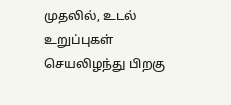முதலில், உடல் உறுப்புகள் செயலிழந்து பிறகு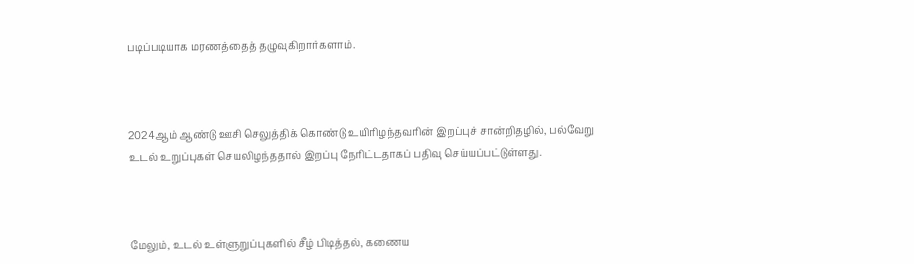படிப்படியாக மரணத்தைத் தழுவுகிறார்களாம்.



2024ஆம் ஆண்டு ஊசி செலுத்திக் கொண்டு உயிரிழந்தவரின் இறப்புச் சான்றிதழில், பல்வேறு உடல் உறுப்புகள் செயலிழந்ததால் இறப்பு நேரிட்டதாகப் பதிவு செய்யப்பட்டுள்ளது.



மேலும், உடல் உள்ளுறுப்புகளில் சீழ் பிடித்தல், கணைய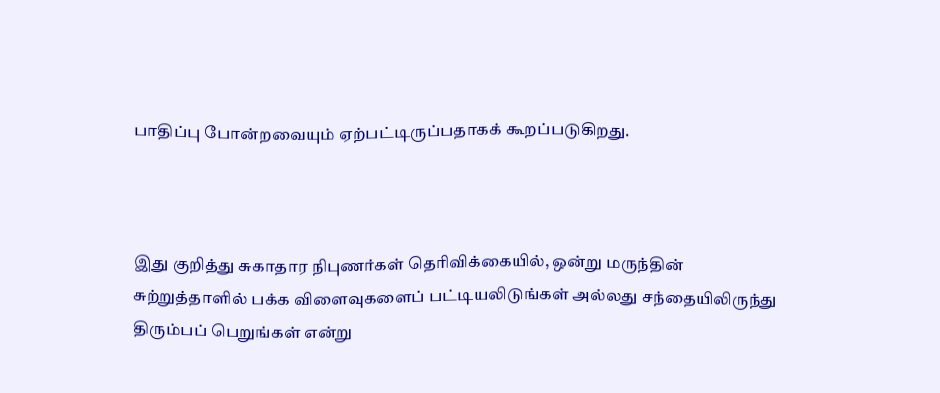பாதிப்பு போன்றவையும் ஏற்பட்டிருப்பதாகக் கூறப்படுகிறது.



இது குறித்து சுகாதார நிபுணர்கள் தெரிவிக்கையில், ஒன்று மருந்தின் சுற்றுத்தாளில் பக்க விளைவுகளைப் பட்டியலிடுங்கள் அல்லது சந்தையிலிருந்து திரும்பப் பெறுங்கள் என்று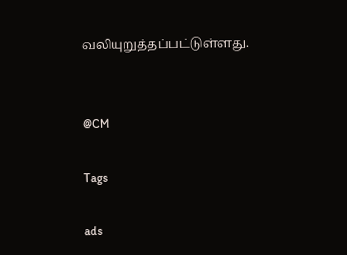வலியுறுத்தப்பட்டுள்ளது.


@CM

Tags

ads